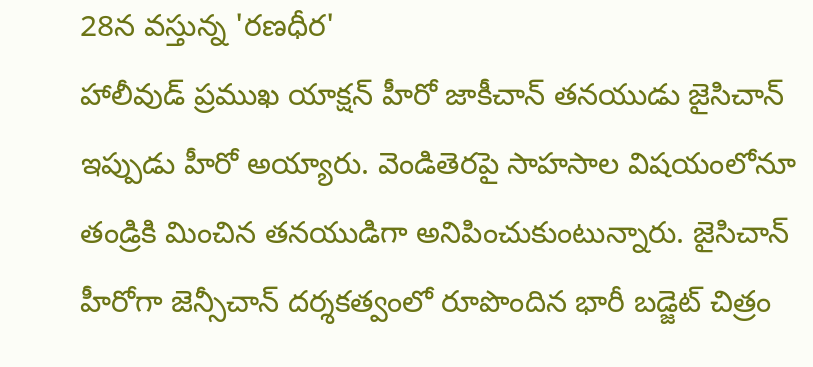28న వస్తున్న 'రణధీర'
హాలీవుడ్ ప్రముఖ యాక్షన్ హీరో జాకీచాన్ తనయుడు జైసిచాన్ ఇప్పుడు హీరో అయ్యారు. వెండితెరపై సాహసాల విషయంలోనూ తండ్రికి మించిన తనయుడిగా అనిపించుకుంటున్నారు. జైసిచాన్ హీరోగా జెన్సీచాన్ దర్శకత్వంలో రూపొందిన భారీ బడ్జెట్ చిత్రం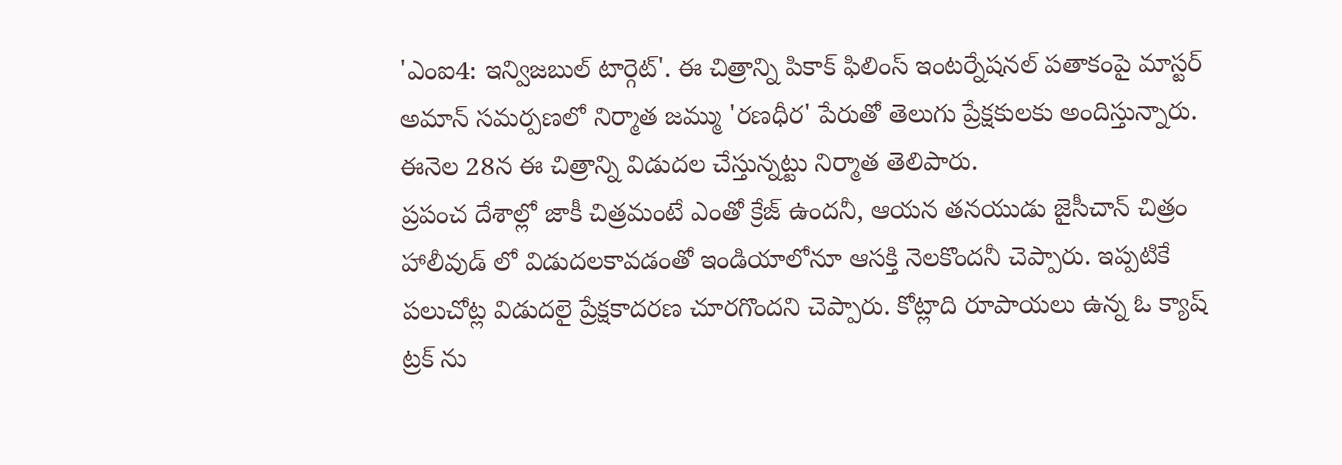'ఎంఐ4: ఇన్విజబుల్ టార్గెట్'. ఈ చిత్రాన్ని పికాక్ ఫిలింస్ ఇంటర్నేషనల్ పతాకంపై మాస్టర్ అమాన్ సమర్పణలో నిర్మాత జమ్ము 'రణధీర' పేరుతో తెలుగు ప్రేక్షకులకు అందిస్తున్నారు. ఈనెల 28న ఈ చిత్రాన్ని విడుదల చేస్తున్నట్టు నిర్మాత తెలిపారు.
ప్రపంచ దేశాల్లో జాకీ చిత్రమంటే ఎంతో క్రేజ్ ఉందనీ, ఆయన తనయుడు జైసీచాన్ చిత్రం హాలీవుడ్ లో విడుదలకావడంతో ఇండియాలోనూ ఆసక్తి నెలకొందనీ చెప్పారు. ఇప్పటికే పలుచోట్ల విడుదలై ప్రేక్షకాదరణ చూరగొందని చెప్పారు. కోట్లాది రూపాయలు ఉన్న ఓ క్యాష్ ట్రక్ ను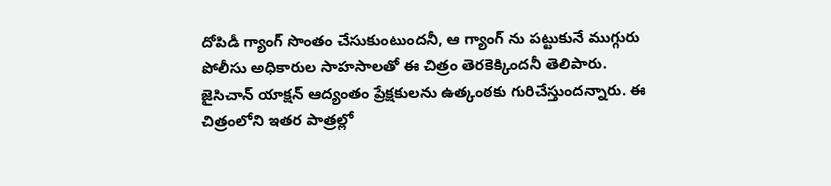దోపిడీ గ్యాంగ్ సొంతం చేసుకుంటుందనీ, ఆ గ్యాంగ్ ను పట్టుకునే ముగ్గురు పోలీసు అధికారుల సాహసాలతో ఈ చిత్రం తెరకెక్కిందనీ తెలిపారు. జైసిచాన్ యాక్షన్ ఆద్యంతం ప్రేక్షకులను ఉత్కంఠకు గురిచేస్తుందన్నారు. ఈ చిత్రంలోని ఇతర పాత్రల్లో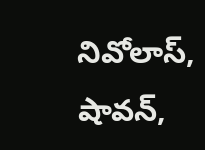నివోలాస్, షావన్,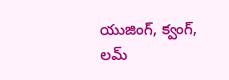యుజింగ్, క్వంగ్, లమ్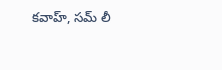కవాహ్, సమ్ లీ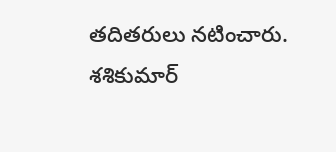తదితరులు నటించారు. శశికుమార్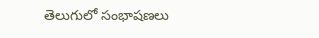తెలుగులో సంభాషణలు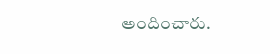అందించారు.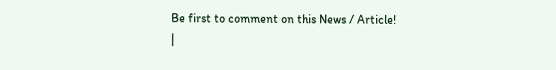Be first to comment on this News / Article!
|